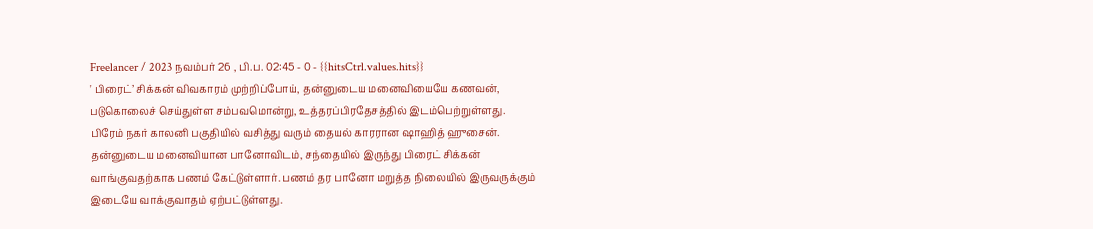Freelancer / 2023 நவம்பர் 26 , பி.ப. 02:45 - 0 - {{hitsCtrl.values.hits}}
' பிரைட்’ சிக்கன் விவகாரம் முற்றிப்போய், தன்னுடைய மனைவியையே கணவன், படுகொலைச் செய்துள்ள சம்பவமொன்று, உத்தரப்பிரதேசத்தில் இடம்பெற்றுள்ளது.
பிரேம் நகர் காலனி பகுதியில் வசித்து வரும் தையல் காரரான ஷாஹித் ஹுசைன். தன்னுடைய மனைவியான பானோவிடம், சந்தையில் இருந்து பிரைட் சிக்கன் வாங்குவதற்காக பணம் கேட்டுள்ளார். பணம் தர பானோ மறுத்த நிலையில் இருவருக்கும் இடையே வாக்குவாதம் ஏற்பட்டுள்ளது.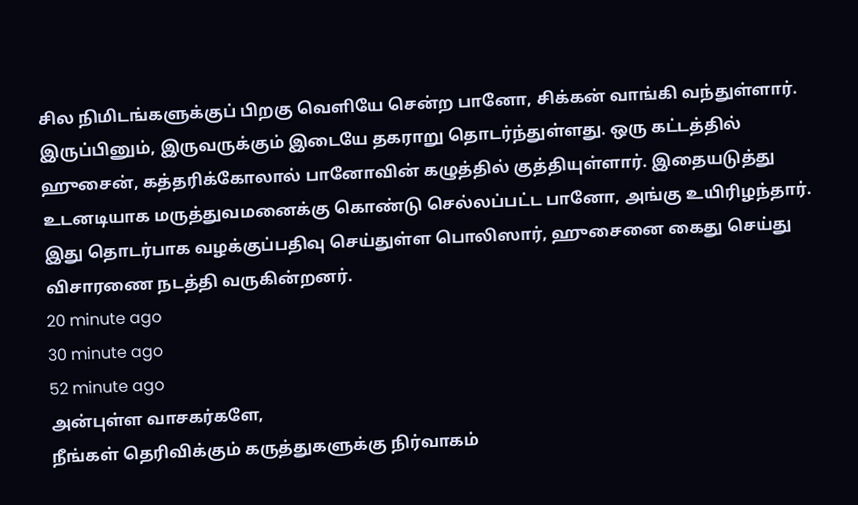சில நிமிடங்களுக்குப் பிறகு வெளியே சென்ற பானோ, சிக்கன் வாங்கி வந்துள்ளார். இருப்பினும், இருவருக்கும் இடையே தகராறு தொடர்ந்துள்ளது. ஒரு கட்டத்தில் ஹுசைன், கத்தரிக்கோலால் பானோவின் கழுத்தில் குத்தியுள்ளார். இதையடுத்து உடனடியாக மருத்துவமனைக்கு கொண்டு செல்லப்பட்ட பானோ, அங்கு உயிரிழந்தார். இது தொடர்பாக வழக்குப்பதிவு செய்துள்ள பொலிஸார், ஹுசைனை கைது செய்து விசாரணை நடத்தி வருகின்றனர்.
20 minute ago
30 minute ago
52 minute ago
அன்புள்ள வாசகர்களே,
நீங்கள் தெரிவிக்கும் கருத்துகளுக்கு நிர்வாகம்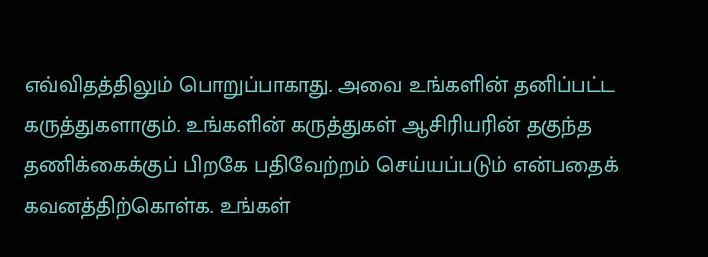எவ்விதத்திலும் பொறுப்பாகாது. அவை உங்களின் தனிப்பட்ட கருத்துகளாகும். உங்களின் கருத்துகள் ஆசிரியரின் தகுந்த தணிக்கைக்குப் பிறகே பதிவேற்றம் செய்யப்படும் என்பதைக் கவனத்திற்கொள்க. உங்கள்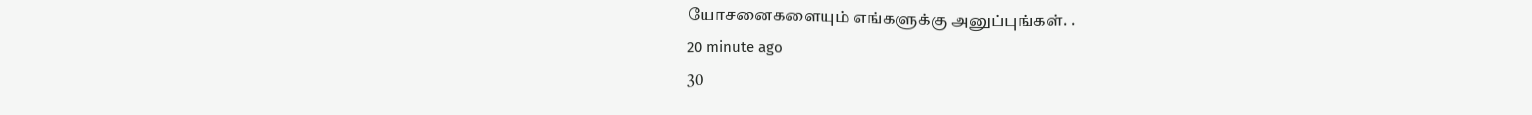யோசனைகளையும் எங்களுக்கு அனுப்புங்கள். .
20 minute ago
30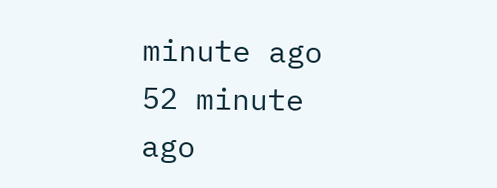minute ago
52 minute ago